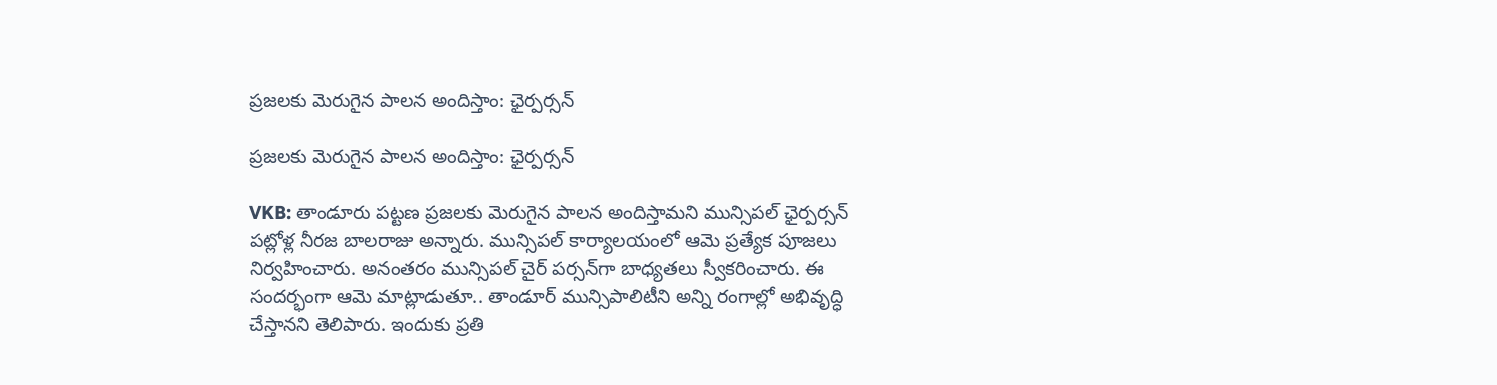ప్రజలకు మెరుగైన పాలన అందిస్తాం: ఛైర్పర్సన్

ప్రజలకు మెరుగైన పాలన అందిస్తాం: ఛైర్పర్సన్

VKB: తాండూరు పట్టణ ప్రజలకు మెరుగైన పాలన అందిస్తామని మున్సిపల్ ఛైర్పర్సన్ పట్లోళ్ల నీరజ బాలరాజు అన్నారు. మున్సిపల్ కార్యాలయంలో ఆమె ప్రత్యేక పూజలు నిర్వహించారు. అనంతరం మున్సిపల్ చైర్ పర్సన్‌గా బాధ్యతలు స్వీకరించారు. ఈ సందర్భంగా ఆమె మాట్లాడుతూ.. తాండూర్ మున్సిపాలిటీని అన్ని రంగాల్లో అభివృద్ధి చేస్తానని తెలిపారు. ఇందుకు ప్రతి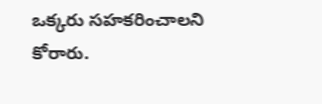ఒక్కరు సహకరించాలని కోరారు.